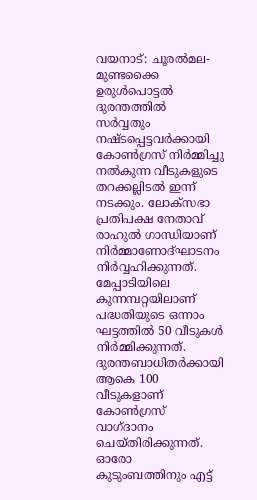വയനാട്: ചൂരൽമല-മുണ്ടക്കൈ ഉരുൾപൊട്ടൽ ദുരന്തത്തിൽ സർവ്വതും നഷ്ടപ്പെട്ടവർക്കായി കോൺഗ്രസ് നിർമ്മിച്ചു നൽകുന്ന വീടുകളുടെ തറക്കല്ലിടൽ ഇന്ന് നടക്കും. ലോക്സഭാ പ്രതിപക്ഷ നേതാവ് രാഹുൽ ഗാന്ധിയാണ് നിർമ്മാണോദ്ഘാടനം നിർവ്വഹിക്കുന്നത്. മേപ്പാടിയിലെ കുന്നമ്പറ്റയിലാണ് പദ്ധതിയുടെ ഒന്നാം ഘട്ടത്തിൽ 50 വീടുകൾ നിർമ്മിക്കുന്നത്.
ദുരന്തബാധിതർക്കായി ആകെ 100 വീടുകളാണ് കോൺഗ്രസ് വാഗ്ദാനം ചെയ്തിരിക്കുന്നത്. ഓരോ കുടുംബത്തിനും എട്ട്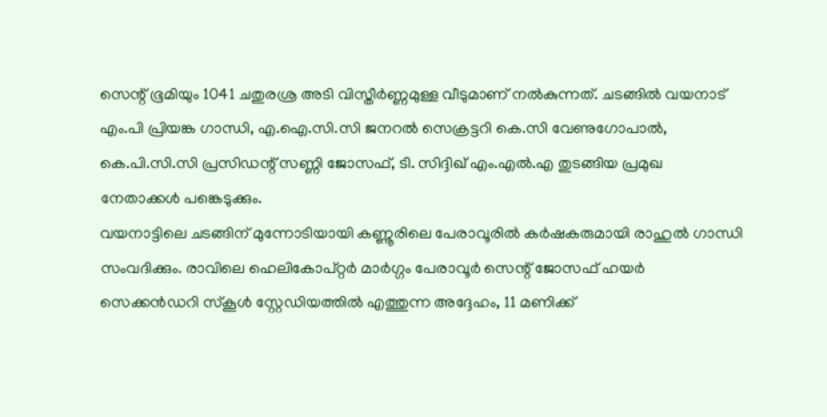സെന്റ് ഭൂമിയും 1041 ചതുരശ്ര അടി വിസ്തീർണ്ണമുള്ള വീടുമാണ് നൽകുന്നത്. ചടങ്ങിൽ വയനാട് എം.പി പ്രിയങ്ക ഗാന്ധി, എ.ഐ.സി.സി ജനറൽ സെക്രട്ടറി കെ.സി വേണുഗോപാൽ, കെ.പി.സി.സി പ്രസിഡന്റ് സണ്ണി ജോസഫ്, ടി. സിദ്ദിഖ് എം.എൽ.എ തുടങ്ങിയ പ്രമുഖ നേതാക്കൾ പങ്കെടുക്കും.
വയനാട്ടിലെ ചടങ്ങിന് മുന്നോടിയായി കണ്ണൂരിലെ പേരാവൂരിൽ കർഷകരുമായി രാഹുൽ ഗാന്ധി സംവദിക്കും. രാവിലെ ഹെലികോപ്റ്റർ മാർഗ്ഗം പേരാവൂർ സെന്റ് ജോസഫ് ഹയർ സെക്കൻഡറി സ്കൂൾ സ്റ്റേഡിയത്തിൽ എത്തുന്ന അദ്ദേഹം, 11 മണിക്ക്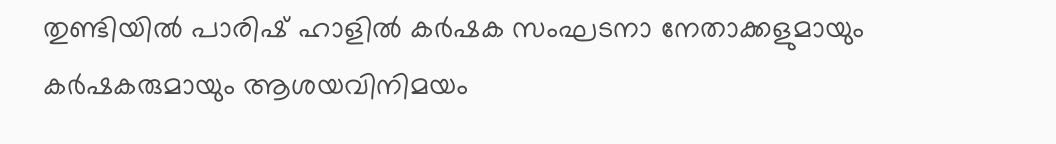തുണ്ടിയിൽ പാരിഷ് ഹാളിൽ കർഷക സംഘടനാ നേതാക്കളുമായും കർഷകരുമായും ആശയവിനിമയം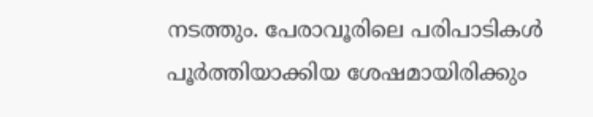നടത്തും. പേരാവൂരിലെ പരിപാടികൾ പൂർത്തിയാക്കിയ ശേഷമായിരിക്കും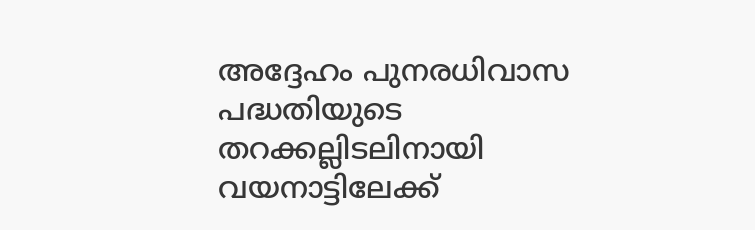അദ്ദേഹം പുനരധിവാസ പദ്ധതിയുടെ തറക്കല്ലിടലിനായി വയനാട്ടിലേക്ക്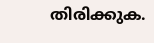തിരിക്കുക.